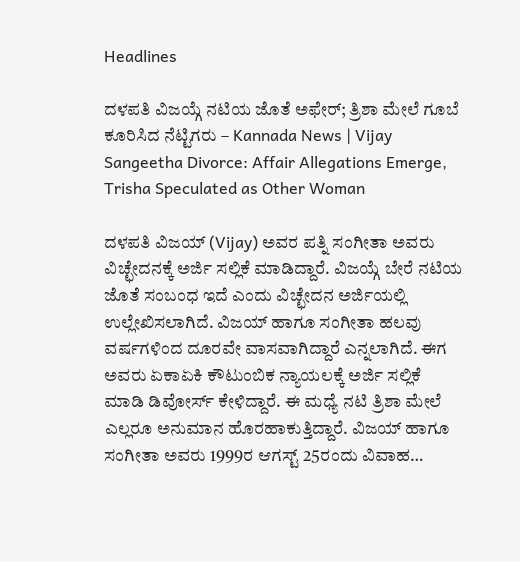Headlines

ದಳಪತಿ ವಿಜಯ್ಗೆ ನಟಿಯ ಜೊತೆ ಅಫೇರ್; ತ್ರಿಶಾ ಮೇಲೆ ಗೂಬೆ ಕೂರಿಸಿದ ನೆಟ್ಟಿಗರು – Kannada News | Vijay Sangeetha Divorce: Affair Allegations Emerge, Trisha Speculated as Other Woman

ದಳಪತಿ ವಿಜಯ್ (Vijay) ಅವರ ಪತ್ನಿ ಸಂಗೀತಾ ಅವರು ವಿಚ್ಛೇದನಕ್ಕೆ ಅರ್ಜಿ ಸಲ್ಲಿಕೆ ಮಾಡಿದ್ದಾರೆ. ವಿಜಯ್ಗೆ ಬೇರೆ ನಟಿಯ ಜೊತೆ ಸಂಬಂಧ ಇದೆ ಎಂದು ವಿಚ್ಛೇದನ ಅರ್ಜಿಯಲ್ಲಿ ಉಲ್ಲೇಖಿಸಲಾಗಿದೆ. ವಿಜಯ್ ಹಾಗೂ ಸಂಗೀತಾ ಹಲವು ವರ್ಷಗಳಿಂದ ದೂರವೇ ವಾಸವಾಗಿದ್ದಾರೆ ಎನ್ನಲಾಗಿದೆ. ಈಗ ಅವರು ಏಕಾಏಕಿ ಕೌಟುಂಬಿಕ ನ್ಯಾಯಲಕ್ಕೆ ಅರ್ಜಿ ಸಲ್ಲಿಕೆ ಮಾಡಿ ಡಿವೋರ್ಸ್ ಕೇಳಿದ್ದಾರೆ. ಈ ಮಧ್ಯೆ ನಟಿ ತ್ರಿಶಾ ಮೇಲೆ ಎಲ್ಲರೂ ಅನುಮಾನ ಹೊರಹಾಕುತ್ತಿದ್ದಾರೆ. ವಿಜಯ್ ಹಾಗೂ ಸಂಗೀತಾ ಅವರು 1999ರ ಆಗಸ್ಟ್ 25ರಂದು ವಿವಾಹ…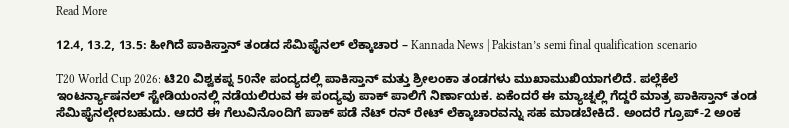Read More

12.4, 13.2, 13.5: ಹೀಗಿದೆ ಪಾಕಿಸ್ತಾನ್ ತಂಡದ ಸೆಮಿಫೈನಲ್ ಲೆಕ್ಕಾಚಾರ – Kannada News | Pakistan’s semi final qualification scenario

T20 World Cup 2026: ಟಿ20 ವಿಶ್ವಕಪ್ನ 50ನೇ ಪಂದ್ಯದಲ್ಲಿ ಪಾಕಿಸ್ತಾನ್ ಮತ್ತು ಶ್ರೀಲಂಕಾ ತಂಡಗಳು ಮುಖಾಮುಖಿಯಾಗಲಿದೆ. ಪಲ್ಲೆಕೆಲೆ ಇಂಟರ್ನ್ಯಾಷನಲ್ ಸ್ಟೇಡಿಯಂನಲ್ಲಿ ನಡೆಯಲಿರುವ ಈ ಪಂದ್ಯವು ಪಾಕ್ ಪಾಲಿಗೆ ನಿರ್ಣಾಯಕ. ಏಕೆಂದರೆ ಈ ಮ್ಯಾಚ್ನಲ್ಲಿ ಗೆದ್ದರೆ ಮಾತ್ರ ಪಾಕಿಸ್ತಾನ್ ತಂಡ ಸೆಮಿಫೈನಲ್ಗೇರಬಹುದು. ಆದರೆ ಈ ಗೆಲುವಿನೊಂದಿಗೆ ಪಾಕ್ ಪಡೆ ನೆಟ್ ರನ್ ರೇಟ್ ಲೆಕ್ಕಾಚಾರವನ್ನು ಸಹ ಮಾಡಬೇಕಿದೆ. ಅಂದರೆ ಗ್ರೂಪ್-2 ಅಂಕ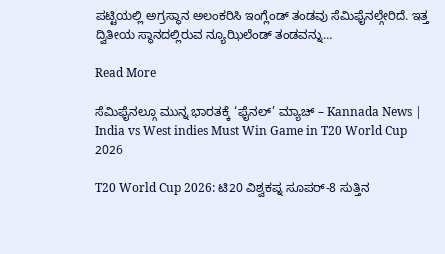ಪಟ್ಟಿಯಲ್ಲಿ ಅಗ್ರಸ್ಥಾನ ಅಲಂಕರಿಸಿ ಇಂಗ್ಲೆಂಡ್ ತಂಡವು ಸೆಮಿಫೈನಲ್ಗೇರಿದೆ. ಇತ್ತ ದ್ವಿತೀಯ ಸ್ಥಾನದಲ್ಲಿರುವ ನ್ಯೂಝಿಲೆಂಡ್ ತಂಡವನ್ನು…

Read More

ಸೆಮಿಫೈನಲ್ಗೂ ಮುನ್ನ ಭಾರತಕ್ಕೆ ‘ಫೈನಲ್’ ಮ್ಯಾಚ್ – Kannada News | India vs West indies Must Win Game in T20 World Cup 2026

T20 World Cup 2026: ಟಿ20 ವಿಶ್ವಕಪ್ನ ಸೂಪರ್-8 ಸುತ್ತಿನ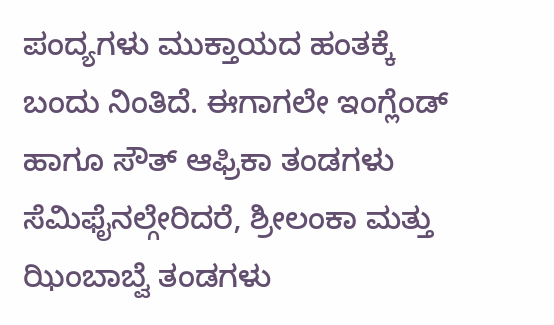ಪಂದ್ಯಗಳು ಮುಕ್ತಾಯದ ಹಂತಕ್ಕೆ ಬಂದು ನಿಂತಿದೆ. ಈಗಾಗಲೇ ಇಂಗ್ಲೆಂಡ್ ಹಾಗೂ ಸೌತ್ ಆಫ್ರಿಕಾ ತಂಡಗಳು ಸೆಮಿಫೈನಲ್ಗೇರಿದರೆ, ಶ್ರೀಲಂಕಾ ಮತ್ತು ಝಿಂಬಾಬ್ವೆ ತಂಡಗಳು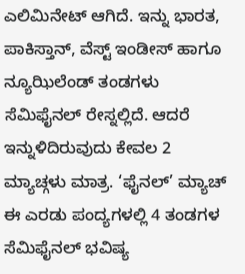ಎಲಿಮಿನೇಟ್ ಆಗಿದೆ. ಇನ್ನು ಭಾರತ, ಪಾಕಿಸ್ತಾನ್, ವೆಸ್ಟ್ ಇಂಡೀಸ್ ಹಾಗೂ ನ್ಯೂಝಿಲೆಂಡ್ ತಂಡಗಳು ಸೆಮಿಫೈನಲ್ ರೇಸ್ನಲ್ಲಿದೆ. ಆದರೆ ಇನ್ನುಳಿದಿರುವುದು ಕೇವಲ 2 ಮ್ಯಾಚ್ಗಳು ಮಾತ್ರ. ‘ಫೈನಲ್’ ಮ್ಯಾಚ್ ಈ ಎರಡು ಪಂದ್ಯಗಳಲ್ಲಿ 4 ತಂಡಗಳ ಸೆಮಿಫೈನಲ್ ಭವಿಷ್ಯ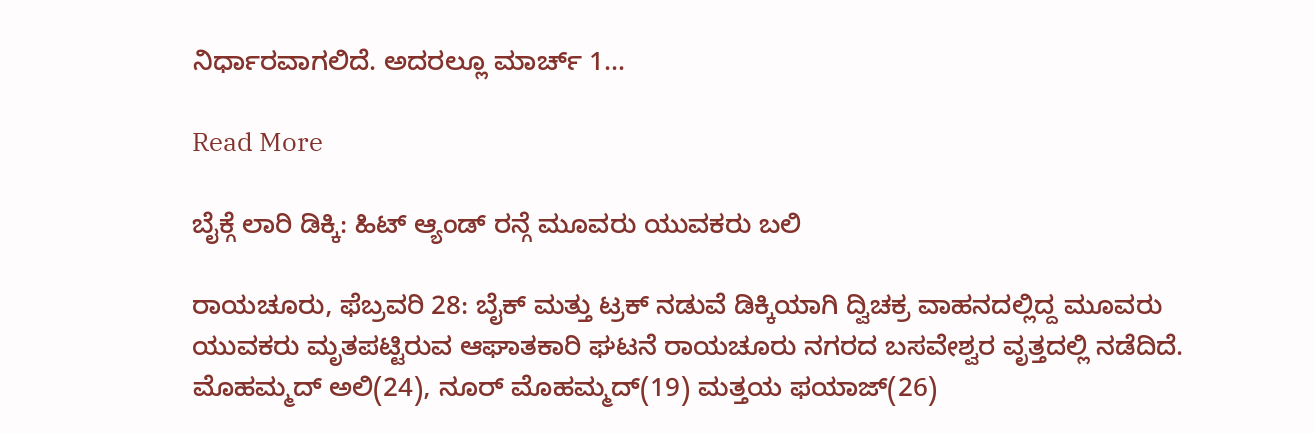ನಿರ್ಧಾರವಾಗಲಿದೆ. ಅದರಲ್ಲೂ ಮಾರ್ಚ್ 1…

Read More

ಬೈಕ್ಗೆ ಲಾರಿ ಡಿಕ್ಕಿ: ಹಿಟ್ ಆ್ಯಂಡ್ ರನ್ಗೆ ಮೂವರು ಯುವಕರು ಬಲಿ

ರಾಯಚೂರು, ಫೆಬ್ರವರಿ 28: ಬೈಕ್ ಮತ್ತು ಟ್ರಕ್ ನಡುವೆ ಡಿಕ್ಕಿಯಾಗಿ ದ್ವಿಚಕ್ರ ವಾಹನದಲ್ಲಿದ್ದ ಮೂವರು ಯುವಕರು ಮೃತಪಟ್ಟಿರುವ ಆಘಾತಕಾರಿ ಘಟನೆ ರಾಯಚೂರು ನಗರದ ಬಸವೇಶ್ವರ ವೃತ್ತದಲ್ಲಿ ನಡೆದಿದೆ. ಮೊಹಮ್ಮದ್ ಅಲಿ(24), ನೂರ್ ಮೊಹಮ್ಮದ್(19) ಮತ್ತಯ ಫಯಾಜ್(26)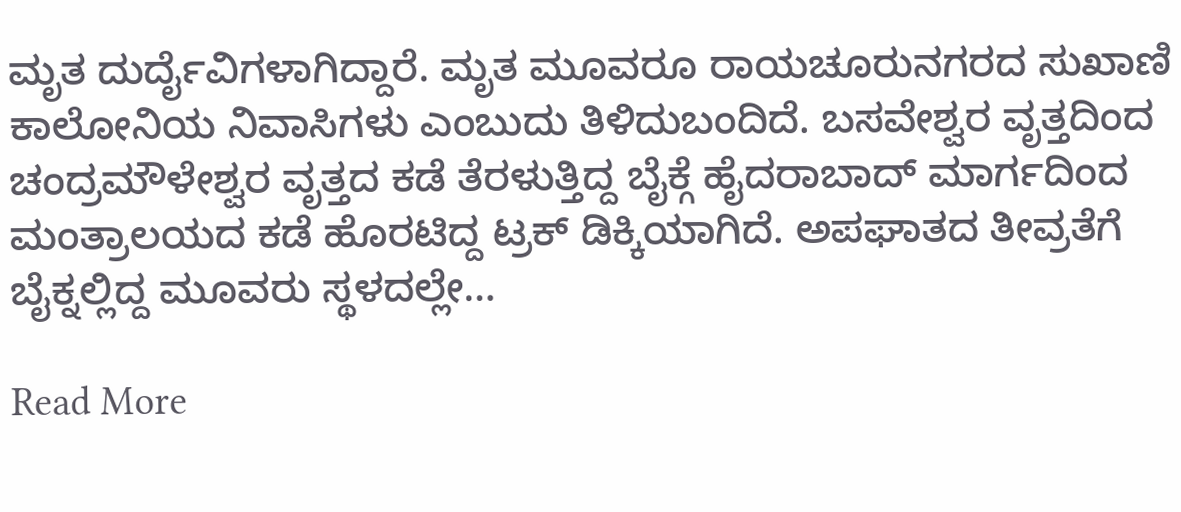ಮೃತ ದುರ್ದೈವಿಗಳಾಗಿದ್ದಾರೆ. ಮೃತ ಮೂವರೂ ರಾಯಚೂರುನಗರದ ಸುಖಾಣಿ ಕಾಲೋನಿಯ ನಿವಾಸಿಗಳು ಎಂಬುದು ತಿಳಿದುಬಂದಿದೆ. ಬಸವೇಶ್ವರ ವೃತ್ತದಿಂದ ಚಂದ್ರಮೌಳೇಶ್ವರ ವೃತ್ತದ ಕಡೆ ತೆರಳುತ್ತಿದ್ದ ಬೈಕ್ಗೆ ಹೈದರಾಬಾದ್ ಮಾರ್ಗದಿಂದ ಮಂತ್ರಾಲಯದ ಕಡೆ ಹೊರಟಿದ್ದ ಟ್ರಕ್ ಡಿಕ್ಕಿಯಾಗಿದೆ. ಅಪಘಾತದ ತೀವ್ರತೆಗೆ ಬೈಕ್ನಲ್ಲಿದ್ದ ಮೂವರು ಸ್ಥಳದಲ್ಲೇ…

Read More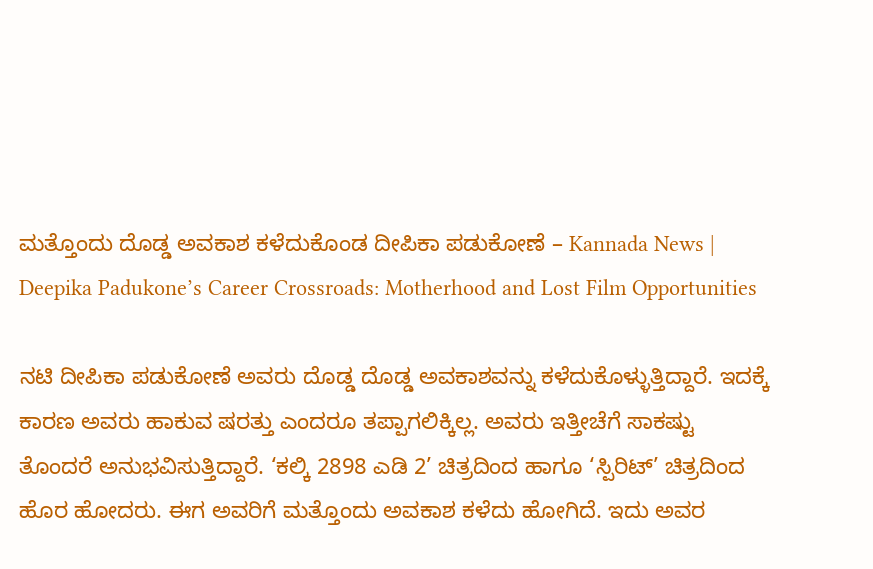ಮತ್ತೊಂದು ದೊಡ್ಡ ಅವಕಾಶ ಕಳೆದುಕೊಂಡ ದೀಪಿಕಾ ಪಡುಕೋಣೆ – Kannada News | Deepika Padukone’s Career Crossroads: Motherhood and Lost Film Opportunities

ನಟಿ ದೀಪಿಕಾ ಪಡುಕೋಣೆ ಅವರು ದೊಡ್ಡ ದೊಡ್ಡ ಅವಕಾಶವನ್ನು ಕಳೆದುಕೊಳ್ಳುತ್ತಿದ್ದಾರೆ. ಇದಕ್ಕೆ ಕಾರಣ ಅವರು ಹಾಕುವ ಷರತ್ತು ಎಂದರೂ ತಪ್ಪಾಗಲಿಕ್ಕಿಲ್ಲ. ಅವರು ಇತ್ತೀಚೆಗೆ ಸಾಕಷ್ಟು ತೊಂದರೆ ಅನುಭವಿಸುತ್ತಿದ್ದಾರೆ. ‘ಕಲ್ಕಿ 2898 ಎಡಿ 2’ ಚಿತ್ರದಿಂದ ಹಾಗೂ ‘ಸ್ಪಿರಿಟ್’ ಚಿತ್ರದಿಂದ ಹೊರ ಹೋದರು. ಈಗ ಅವರಿಗೆ ಮತ್ತೊಂದು ಅವಕಾಶ ಕಳೆದು ಹೋಗಿದೆ. ಇದು ಅವರ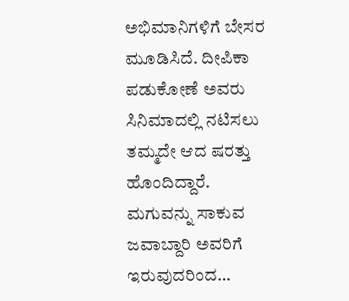ಅಭಿಮಾನಿಗಳಿಗೆ ಬೇಸರ ಮೂಡಿಸಿದೆ. ದೀಪಿಕಾ ಪಡುಕೋಣೆ ಅವರು ಸಿನಿಮಾದಲ್ಲಿ ನಟಿಸಲು ತಮ್ಮದೇ ಆದ ಷರತ್ತು ಹೊಂದಿದ್ದಾರೆ. ಮಗುವನ್ನು ಸಾಕುವ ಜವಾಬ್ದಾರಿ ಅವರಿಗೆ ಇರುವುದರಿಂದ…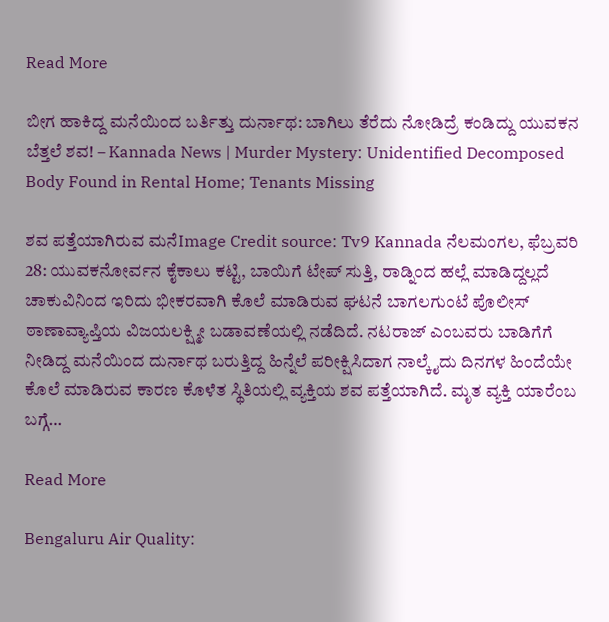Read More

ಬೀಗ ಹಾಕಿದ್ದ ಮನೆಯಿಂದ ಬರ್ತಿತ್ತು ದುರ್ನಾಥ: ಬಾಗಿಲು ತೆರೆದು ನೋಡಿದ್ರೆ ಕಂಡಿದ್ದು ಯುವಕನ ಬೆತ್ತಲೆ ಶವ! – Kannada News | Murder Mystery: Unidentified Decomposed Body Found in Rental Home; Tenants Missing

ಶವ ಪತ್ತೆಯಾಗಿರುವ ಮನೆImage Credit source: Tv9 Kannada ನೆಲಮಂಗಲ, ಫೆಬ್ರವರಿ 28: ಯುವಕನೋರ್ವನ ಕೈಕಾಲು ಕಟ್ಟಿ, ಬಾಯಿಗೆ ಟೇಪ್ ಸುತ್ತಿ, ರಾಡ್ನಿಂದ ಹಲ್ಲೆ ಮಾಡಿದ್ದಲ್ಲದೆ ಚಾಕುವಿನಿಂದ ಇರಿದು ಭೀಕರವಾಗಿ ಕೊಲೆ ಮಾಡಿರುವ ಘಟನೆ ಬಾಗಲಗುಂಟೆ ಪೊಲೀಸ್ ಠಾಣಾವ್ಯಾಪ್ತಿಯ ವಿಜಯಲಕ್ಷ್ಮೀ ಬಡಾವಣೆಯಲ್ಲಿ ನಡೆದಿದೆ. ನಟರಾಜ್ ಎಂಬವರು ಬಾಡಿಗೆಗೆ ನೀಡಿದ್ದ ಮನೆಯಿಂದ ದುರ್ನಾಥ ಬರುತ್ತಿದ್ದ ಹಿನ್ನೆಲೆ ಪರೀಕ್ಷಿಸಿದಾಗ ನಾಲ್ಕೈದು ದಿನಗಳ ಹಿಂದೆಯೇ ಕೊಲೆ ಮಾಡಿರುವ ಕಾರಣ ಕೊಳೆತ ಸ್ಥಿತಿಯಲ್ಲಿ ವ್ಯಕ್ತಿಯ ಶವ ಪತ್ತೆಯಾಗಿದೆ. ಮೃತ ವ್ಯಕ್ತಿ ಯಾರೆಂಬ ಬಗ್ಗೆ…

Read More

Bengaluru Air Quality: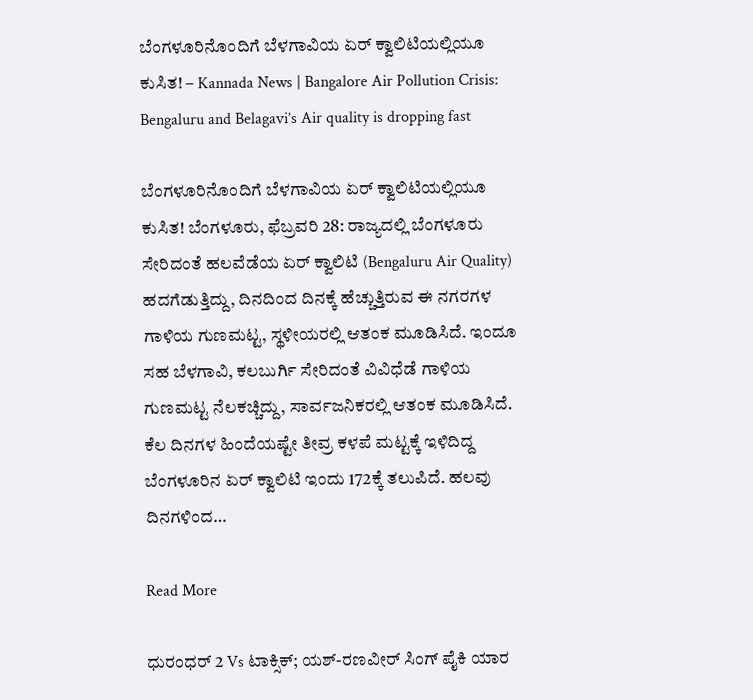ಬೆಂಗಳೂರಿನೊಂದಿಗೆ ಬೆಳಗಾವಿಯ ಏರ್ ಕ್ವಾಲಿಟಿಯಲ್ಲಿಯೂ ಕುಸಿತ! – Kannada News | Bangalore Air Pollution Crisis: Bengaluru and Belagavi’s Air quality is dropping fast

ಬೆಂಗಳೂರಿನೊಂದಿಗೆ ಬೆಳಗಾವಿಯ ಏರ್ ಕ್ವಾಲಿಟಿಯಲ್ಲಿಯೂ ಕುಸಿತ! ಬೆಂಗಳೂರು, ಫೆಬ್ರವರಿ 28: ರಾಜ್ಯದಲ್ಲಿ ಬೆಂಗಳೂರು ಸೇರಿದಂತೆ ಹಲವೆಡೆಯ ಏರ್ ಕ್ವಾಲಿಟಿ (Bengaluru Air Quality) ಹದಗೆಡುತ್ತಿದ್ದು, ದಿನದಿಂದ ದಿನಕ್ಕೆ ಹೆಚ್ಚುತ್ತಿರುವ ಈ ನಗರಗಳ ಗಾಳಿಯ ಗುಣಮಟ್ಟ, ಸ್ಥಳೀಯರಲ್ಲಿ ಆತಂಕ ಮೂಡಿಸಿದೆ. ಇಂದೂ ಸಹ ಬೆಳಗಾವಿ, ಕಲಬುರ್ಗಿ ಸೇರಿದಂತೆ ವಿವಿಧೆಡೆ ಗಾಳಿಯ ಗುಣಮಟ್ಟ ನೆಲಕಚ್ಚಿದ್ದು, ಸಾರ್ವಜನಿಕರಲ್ಲಿ ಆತಂಕ ಮೂಡಿಸಿದೆ. ಕೆಲ ದಿನಗಳ ಹಿಂದೆಯಷ್ಟೇ ತೀವ್ರ ಕಳಪೆ ಮಟ್ಟಕ್ಕೆ ಇಳಿದಿದ್ದ ಬೆಂಗಳೂರಿನ ಏರ್ ಕ್ವಾಲಿಟಿ ಇಂದು 172ಕ್ಕೆ ತಲುಪಿದೆ. ಹಲವು ದಿನಗಳಿಂದ…

Read More

ಧುರಂಧರ್ 2 Vs ಟಾಕ್ಸಿಕ್; ಯಶ್-ರಣವೀರ್ ಸಿಂಗ್ ಪೈಕಿ ಯಾರ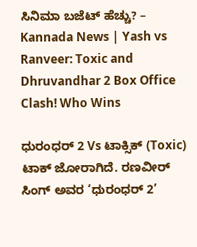ಸಿನಿಮಾ ಬಜೆಟ್ ಹೆಚ್ಚು? – Kannada News | Yash vs Ranveer: Toxic and Dhruvandhar 2 Box Office Clash! Who Wins

ಧುರಂಧರ್ 2 Vs ಟಾಕ್ಸಿಕ್ (Toxic) ಟಾಕ್ ಜೋರಾಗಿದೆ. ರಣವೀರ್ ಸಿಂಗ್ ಅವರ ‘ಧುರಂಧರ್ 2’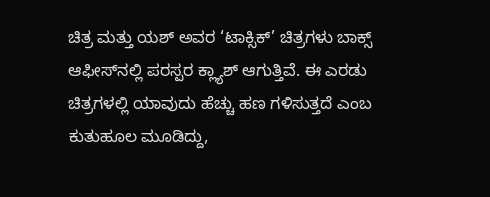ಚಿತ್ರ ಮತ್ತು ಯಶ್ ಅವರ ‘ಟಾಕ್ಸಿಕ್’ ಚಿತ್ರಗಳು ಬಾಕ್ಸ್ ಆಫೀಸ್‌ನಲ್ಲಿ ಪರಸ್ಪರ ಕ್ಲ್ಯಾಶ್ ಆಗುತ್ತಿವೆ. ಈ ಎರಡು ಚಿತ್ರಗಳಲ್ಲಿ ಯಾವುದು ಹೆಚ್ಚು ಹಣ ಗಳಿಸುತ್ತದೆ ಎಂಬ ಕುತುಹೂಲ ಮೂಡಿದ್ದು,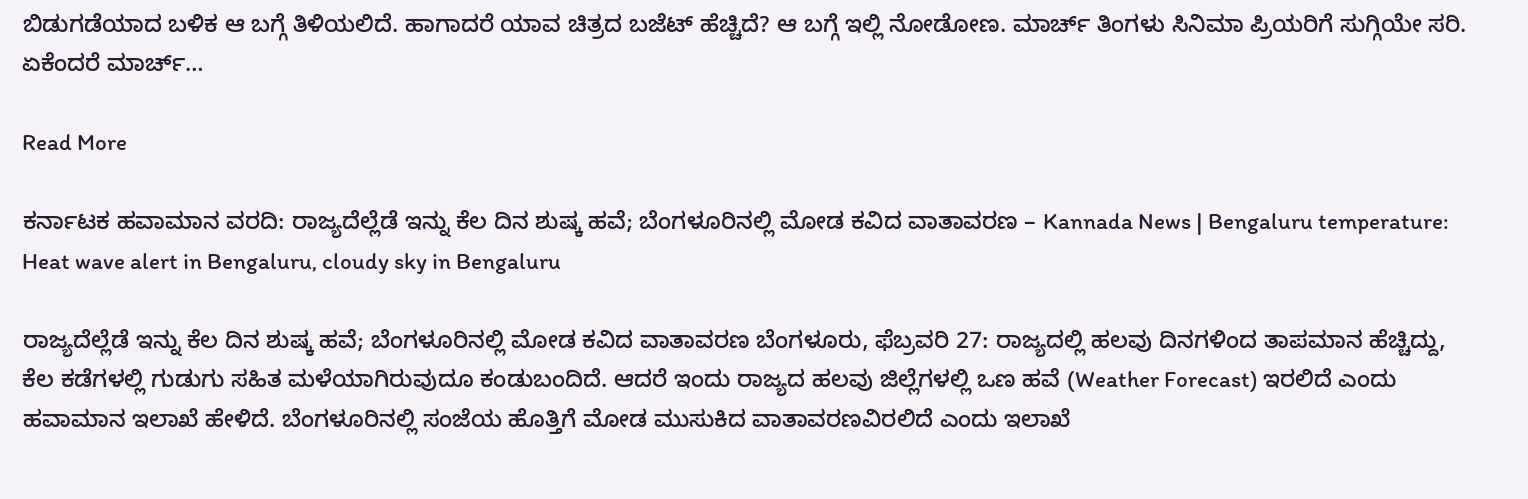ಬಿಡುಗಡೆಯಾದ ಬಳಿಕ ಆ ಬಗ್ಗೆ ತಿಳಿಯಲಿದೆ. ಹಾಗಾದರೆ ಯಾವ ಚಿತ್ರದ ಬಜೆಟ್ ಹೆಚ್ಚಿದೆ? ಆ ಬಗ್ಗೆ ಇಲ್ಲಿ ನೋಡೋಣ. ಮಾರ್ಚ್ ತಿಂಗಳು ಸಿನಿಮಾ ಪ್ರಿಯರಿಗೆ ಸುಗ್ಗಿಯೇ ಸರಿ. ಏಕೆಂದರೆ ಮಾರ್ಚ್…

Read More

ಕರ್ನಾಟಕ ಹವಾಮಾನ ವರದಿ: ರಾಜ್ಯದೆಲ್ಲೆಡೆ ಇನ್ನು ಕೆಲ ದಿನ ಶುಷ್ಕ ಹವೆ; ಬೆಂಗಳೂರಿನಲ್ಲಿ ಮೋಡ ಕವಿದ ವಾತಾವರಣ – Kannada News | Bengaluru temperature: Heat wave alert in Bengaluru, cloudy sky in Bengaluru

ರಾಜ್ಯದೆಲ್ಲೆಡೆ ಇನ್ನು ಕೆಲ ದಿನ ಶುಷ್ಕ ಹವೆ; ಬೆಂಗಳೂರಿನಲ್ಲಿ ಮೋಡ ಕವಿದ ವಾತಾವರಣ ಬೆಂಗಳೂರು, ಫೆಬ್ರವರಿ 27: ರಾಜ್ಯದಲ್ಲಿ ಹಲವು ದಿನಗಳಿಂದ ತಾಪಮಾನ ಹೆಚ್ಚಿದ್ದು, ಕೆಲ ಕಡೆಗಳಲ್ಲಿ ಗುಡುಗು ಸಹಿತ ಮಳೆಯಾಗಿರುವುದೂ ಕಂಡುಬಂದಿದೆ. ಆದರೆ ಇಂದು ರಾಜ್ಯದ ಹಲವು ಜಿಲ್ಲೆಗಳಲ್ಲಿ ಒಣ ಹವೆ (Weather Forecast) ಇರಲಿದೆ ಎಂದು ಹವಾಮಾನ ಇಲಾಖೆ ಹೇಳಿದೆ. ಬೆಂಗಳೂರಿನಲ್ಲಿ ಸಂಜೆಯ ಹೊತ್ತಿಗೆ ಮೋಡ ಮುಸುಕಿದ ವಾತಾವರಣವಿರಲಿದೆ ಎಂದು ಇಲಾಖೆ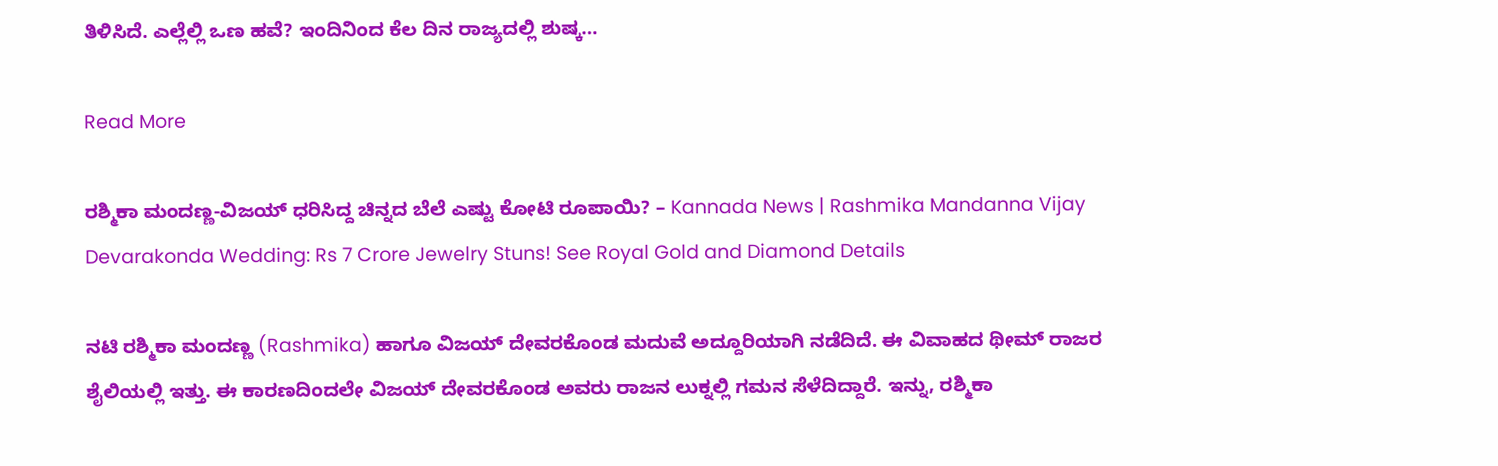ತಿಳಿಸಿದೆ. ಎಲ್ಲೆಲ್ಲಿ ಒಣ ಹವೆ? ಇಂದಿನಿಂದ ಕೆಲ ದಿನ ರಾಜ್ಯದಲ್ಲಿ ಶುಷ್ಕ…

Read More

ರಶ್ಮಿಕಾ ಮಂದಣ್ಣ-ವಿಜಯ್ ಧರಿಸಿದ್ದ ಚಿನ್ನದ ಬೆಲೆ ಎಷ್ಟು ಕೋಟಿ ರೂಪಾಯಿ? – Kannada News | Rashmika Mandanna Vijay Devarakonda Wedding: Rs 7 Crore Jewelry Stuns! See Royal Gold and Diamond Details

ನಟಿ ರಶ್ಮಿಕಾ ಮಂದಣ್ಣ (Rashmika) ಹಾಗೂ ವಿಜಯ್ ದೇವರಕೊಂಡ ಮದುವೆ ಅದ್ದೂರಿಯಾಗಿ ನಡೆದಿದೆ. ಈ ವಿವಾಹದ ಥೀಮ್ ರಾಜರ ಶೈಲಿಯಲ್ಲಿ ಇತ್ತು. ಈ ಕಾರಣದಿಂದಲೇ ವಿಜಯ್ ದೇವರಕೊಂಡ ಅವರು ರಾಜನ ಲುಕ್ನಲ್ಲಿ ಗಮನ ಸೆಳೆದಿದ್ದಾರೆ. ಇನ್ನು, ರಶ್ಮಿಕಾ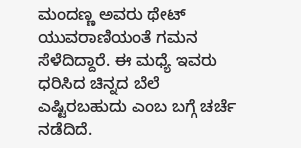ಮಂದಣ್ಣ ಅವರು ಥೇಟ್ ಯುವರಾಣಿಯಂತೆ ಗಮನ ಸೆಳೆದಿದ್ದಾರೆ. ಈ ಮಧ್ಯೆ ಇವರು ಧರಿಸಿದ ಚಿನ್ನದ ಬೆಲೆ ಎಷ್ಟಿರಬಹುದು ಎಂಬ ಬಗ್ಗೆ ಚರ್ಚೆ ನಡೆದಿದೆ.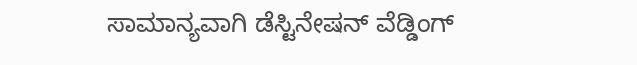ಸಾಮಾನ್ಯವಾಗಿ ಡೆಸ್ಟಿನೇಷನ್ ವೆಡ್ಡಿಂಗ್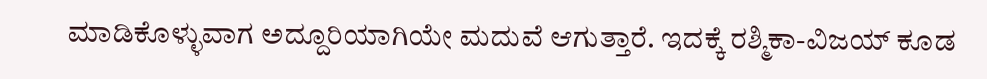ಮಾಡಿಕೊಳ್ಳುವಾಗ ಅದ್ದೂರಿಯಾಗಿಯೇ ಮದುವೆ ಆಗುತ್ತಾರೆ. ಇದಕ್ಕೆ ರಶ್ಮಿಕಾ-ವಿಜಯ್ ಕೂಡ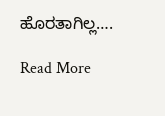ಹೊರತಾಗಿಲ್ಲ….

Read More